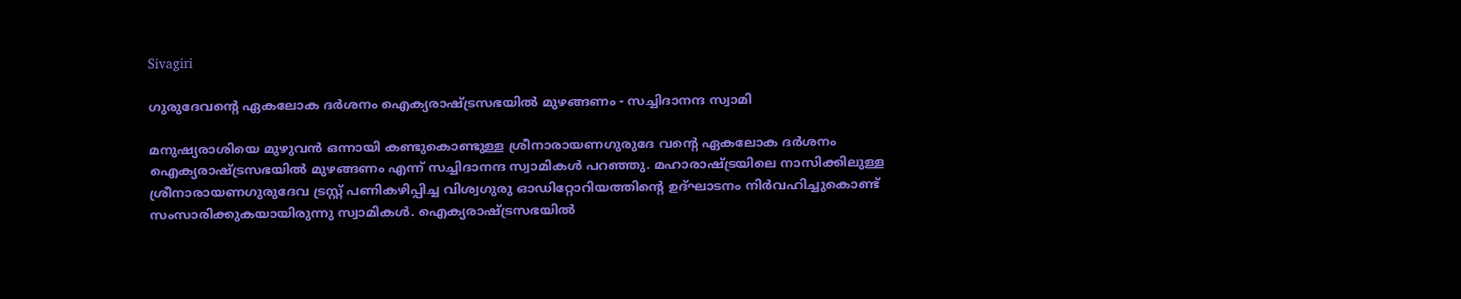Sivagiri

ഗുരുദേവന്‍റെ ഏകലോക ദര്‍ശനം ഐക്യരാഷ്ട്രസഭയില്‍ മുഴങ്ങണം - സച്ചിദാനന്ദ സ്വാമി

മനുഷ്യരാശിയെ മുഴുവന്‍ ഒന്നായി കണ്ടുകൊണ്ടുള്ള ശ്രീനാരായണഗുരുദേ വന്‍റെ ഏകലോക ദര്‍ശനം ഐക്യരാഷ്ട്രസഭയില്‍ മുഴങ്ങണം എന്ന് സച്ചിദാനന്ദ സ്വാമികള്‍ പറഞ്ഞു. മഹാരാഷ്ട്രയിലെ നാസിക്കിലുള്ള ശ്രീനാരായണഗുരുദേവ ട്രസ്റ്റ് പണികഴിപ്പിച്ച വിശ്വഗുരു ഓഡിറ്റോറിയത്തിന്‍റെ ഉദ്ഘാടനം നിര്‍വഹിച്ചുകൊണ്ട് സംസാരിക്കുകയായിരുന്നു സ്വാമികള്‍. ഐക്യരാഷ്ട്രസഭയില്‍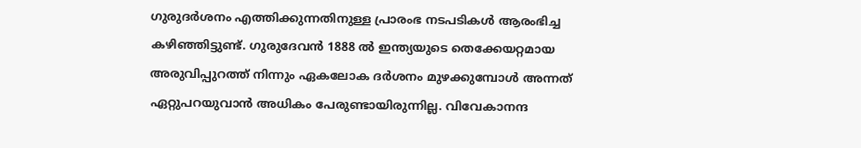ഗുരുദര്‍ശനം എത്തിക്കുന്നതിനുള്ള പ്രാരംഭ നടപടികള്‍ ആരംഭിച്ച കഴിഞ്ഞിട്ടുണ്ട്. ഗുരുദേവന്‍ 1888 ല്‍ ഇന്ത്യയുടെ തെക്കേയറ്റമായ അരുവിപ്പുറത്ത് നിന്നും ഏകലോക ദര്‍ശനം മുഴക്കുമ്പോള്‍ അന്നത് ഏറ്റുപറയുവാന്‍ അധികം പേരുണ്ടായിരുന്നില്ല. വിവേകാനന്ദ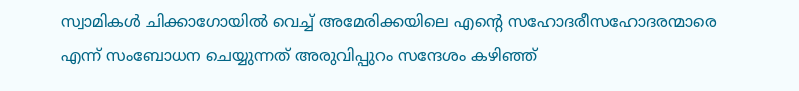സ്വാമികള്‍ ചിക്കാഗോയില്‍ വെച്ച് അമേരിക്കയിലെ എന്‍റെ സഹോദരീസഹോദരന്മാരെ എന്ന് സംബോധന ചെയ്യുന്നത് അരുവിപ്പുറം സന്ദേശം കഴിഞ്ഞ്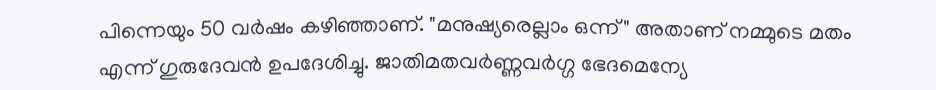പിന്നെയും 50 വര്‍ഷം കഴിഞ്ഞാണ്. "മനുഷ്യരെല്ലാം ഒന്ന്" അതാണ് നമ്മുടെ മതം എന്ന് ഗുരുദേവന്‍ ഉപദേശിച്ചു. ജാതിമതവര്‍ണ്ണവര്‍ഗ്ഗ ഭേദമെന്യേ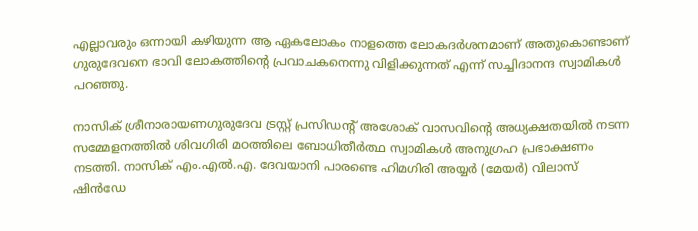എല്ലാവരും ഒന്നായി കഴിയുന്ന ആ ഏകലോകം നാളത്തെ ലോകദര്‍ശനമാണ് അതുകൊണ്ടാണ് ഗുരുദേവനെ ഭാവി ലോകത്തിന്‍റെ പ്രവാചകനെന്നു വിളിക്കുന്നത് എന്ന് സച്ചിദാനന്ദ സ്വാമികള്‍ പറഞ്ഞു.

നാസിക് ശ്രീനാരായണഗുരുദേവ ട്രസ്റ്റ് പ്രസിഡന്‍റ് അശോക് വാസവിന്‍റെ അധ്യക്ഷതയില്‍ നടന്ന സമ്മേളനത്തില്‍ ശിവഗിരി മഠത്തിലെ ബോധിതീര്‍ത്ഥ സ്വാമികള്‍ അനുഗ്രഹ പ്രഭാക്ഷണം നടത്തി. നാസിക് എം.എല്‍.എ. ദേവയാനി പാരണ്ടെ ഹിമഗിരി അയ്യര്‍ (മേയര്‍) വിലാസ് ഷിൻഡേ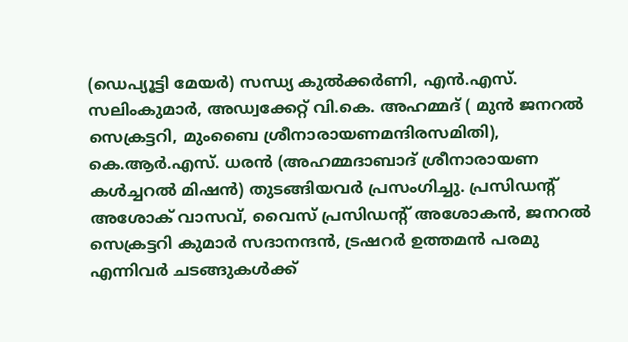(ഡെപ്യൂട്ടി മേയര്‍) സന്ധ്യ കുല്‍ക്കര്‍ണി, എന്‍.എസ്. സലിംകുമാര്‍, അഡ്വക്കേറ്റ് വി.കെ. അഹമ്മദ്‌ ( മുന്‍ ജനറല്‍ സെക്രട്ടറി, മുംബൈ ശ്രീനാരായണമന്ദിരസമിതി), കെ.ആര്‍.എസ്. ധരന്‍ (അഹമ്മദാബാദ് ശ്രീനാരായണ കള്‍ച്ചറല്‍ മിഷന്‍) തുടങ്ങിയവര്‍ പ്രസംഗിച്ചു. പ്രസിഡന്‍റ് അശോക് വാസവ്, വൈസ് പ്രസിഡന്‍റ് അശോകന്‍, ജനറല്‍ സെക്രട്ടറി കുമാര്‍ സദാനന്ദന്‍, ട്രഷറര്‍ ഉത്തമന്‍ പരമു എന്നിവര്‍ ചടങ്ങുകൾക്ക്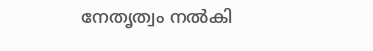നേതൃത്വം നല്‍കി